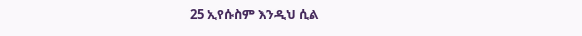25 ኢየሱስም እንዲህ ሲል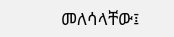መለሳላቸው፤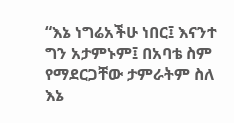“እኔ ነግሬአችሁ ነበር፤ እናንተ ግን አታምኑም፤ በአባቴ ስም የማደርጋቸው ታምራትም ስለ እኔ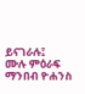ይናገራሉ፤
ሙሉ ምዕራፍ ማንበብ ዮሐንስ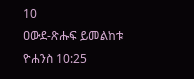10
ዐውደ-ጽሑፍ ይመልከቱ ዮሐንስ 10:25